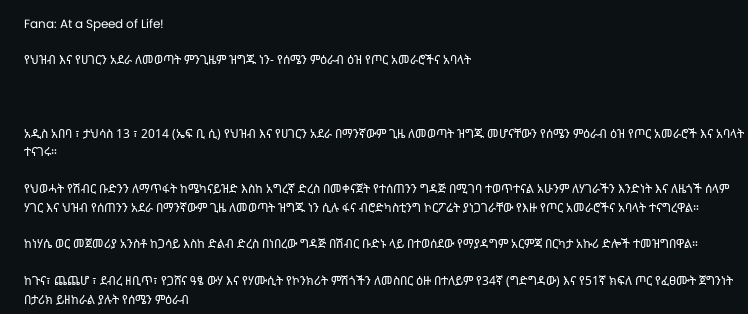Fana: At a Speed of Life!

የህዝብ እና የሀገርን አደራ ለመወጣት ምንጊዜም ዝግጁ ነን- የሰሜን ምዕራብ ዕዝ የጦር አመራሮችና አባላት



አዲስ አበባ ፣ ታህሳስ 13 ፣ 2014 (ኤፍ ቢ ሲ) የህዝብ እና የሀገርን አደራ በማንኛውም ጊዜ ለመወጣት ዝግጁ መሆናቸውን የሰሜን ምዕራብ ዕዝ የጦር አመራሮች እና አባላት ተናገሩ።

የህወሓት የሽብር ቡድንን ለማጥፋት ከሜካናይዝድ እስከ አግረኛ ድረስ በመቀናጀት የተሰጠንን ግዳጅ በሚገባ ተወጥተናል አሁንም ለሃገራችን እንድነት እና ለዜጎች ሰላም ሃገር እና ህዝብ የሰጠንን አደራ በማንኛውም ጊዜ ለመወጣት ዝግጁ ነን ሲሉ ፋና ብሮድካስቲንግ ኮርፖሬት ያነጋገራቸው የእዙ የጦር አመራሮችና አባላት ተናግረዋል።

ከነሃሴ ወር መጀመሪያ አንስቶ ከጋሳይ እስከ ድልብ ድረስ በነበረው ግዳጅ በሽብር ቡድኑ ላይ በተወሰደው የማያዳግም አርምጃ በርካታ አኩሪ ድሎች ተመዝግበዋል።

ከጉና፣ ጨጨሆ ፣ ደብረ ዘቢጥ፣ የጋሸና ዓፄ ውሃ እና የሃሙሲት የኮንክሪት ምሽጎችን ለመስበር ዕዙ በተለይም የ34ኛ (ግድግዳው) እና የ51ኛ ክፍለ ጦር የፈፀሙት ጀግንነት በታሪክ ይዘከራል ያሉት የሰሜን ምዕራብ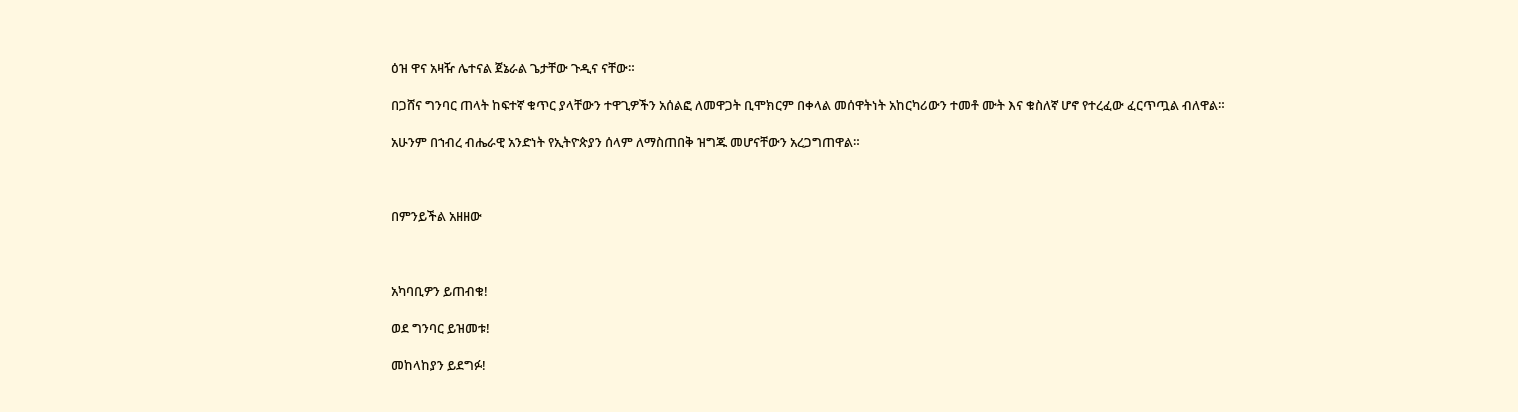ዕዝ ዋና አዛዥ ሌተናል ጀኔራል ጌታቸው ጉዲና ናቸው።

በጋሸና ግንባር ጠላት ከፍተኛ ቁጥር ያላቸውን ተዋጊዎችን አሰልፎ ለመዋጋት ቢሞክርም በቀላል መሰዋትነት አከርካሪውን ተመቶ ሙት እና ቁስለኛ ሆኖ የተረፈው ፈርጥጧል ብለዋል።

አሁንም በኀብረ ብሔራዊ አንድነት የኢትዮጵያን ሰላም ለማስጠበቅ ዝግጁ መሆናቸውን አረጋግጠዋል።



በምንይችል አዘዘው



አካባቢዎን ይጠብቁ!

ወደ ግንባር ይዝመቱ!

መከላከያን ይደግፉ!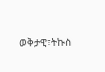ወቅታዊ፣ትኩስ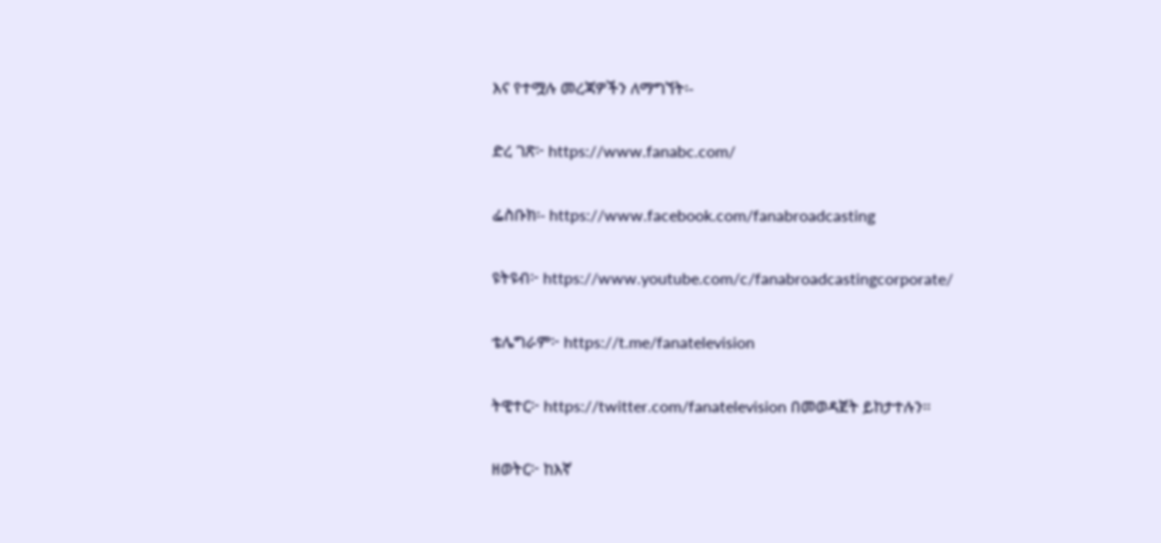እና የተሟሉ መረጃዎችን ለማግኘት፡-

ድረ ገጽ፦ https://www.fanabc.com/

ፌስቡክ፡- https://www.facebook.com/fanabroadcasting

ዩትዩብ፦ https://www.youtube.com/c/fanabroadcastingcorporate/

ቴሌግራም፦ https://t.me/fanatelevision

ትዊተር፦ https://twitter.com/fanatelevision በመወዳጀት ይከታተሉን፡፡

ዘወትር፦ ከእኛ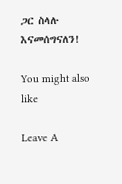ጋር ስላሉ እናመሰግናለን!

You might also like

Leave A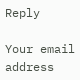Reply

Your email address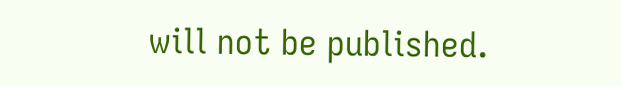will not be published.